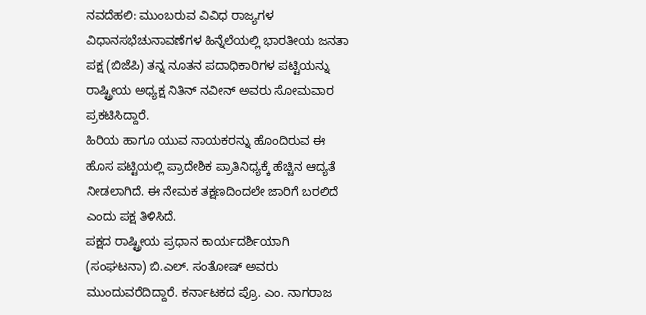ನವದೆಹಲಿ: ಮುಂಬರುವ ವಿವಿಧ ರಾಜ್ಯಗಳ ವಿಧಾನಸಭೆಚುನಾವಣೆಗಳ ಹಿನ್ನೆಲೆಯಲ್ಲಿ ಭಾರತೀಯ ಜನತಾ ಪಕ್ಷ (ಬಿಜೆಪಿ) ತನ್ನ ನೂತನ ಪದಾಧಿಕಾರಿಗಳ ಪಟ್ಟಿಯನ್ನು ರಾಷ್ಟ್ರೀಯ ಅಧ್ಯಕ್ಷ ನಿತಿನ್ ನವೀನ್ ಅವರು ಸೋಮವಾರ ಪ್ರಕಟಿಸಿದ್ದಾರೆ.
ಹಿರಿಯ ಹಾಗೂ ಯುವ ನಾಯಕರನ್ನು ಹೊಂದಿರುವ ಈ ಹೊಸ ಪಟ್ಟಿಯಲ್ಲಿ ಪ್ರಾದೇಶಿಕ ಪ್ರಾತಿನಿಧ್ಯಕ್ಕೆ ಹೆಚ್ಚಿನ ಆದ್ಯತೆ ನೀಡಲಾಗಿದೆ. ಈ ನೇಮಕ ತಕ್ಷಣದಿಂದಲೇ ಜಾರಿಗೆ ಬರಲಿದೆ ಎಂದು ಪಕ್ಷ ತಿಳಿಸಿದೆ.
ಪಕ್ಷದ ರಾಷ್ಟ್ರೀಯ ಪ್ರಧಾನ ಕಾರ್ಯದರ್ಶಿಯಾಗಿ (ಸಂಘಟನಾ) ಬಿ.ಎಲ್. ಸಂತೋಷ್ ಅವರು ಮುಂದುವರೆದಿದ್ದಾರೆ. ಕರ್ನಾಟಕದ ಪ್ರೊ. ಎಂ. ನಾಗರಾಜ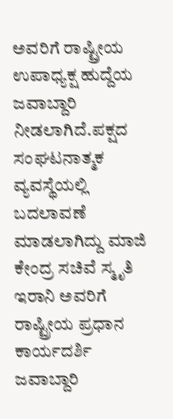ಅವರಿಗೆ ರಾಷ್ಟ್ರೀಯ ಉಪಾಧ್ಯಕ್ಷ ಹುದ್ದೆಯ ಜವಾಬ್ದಾರಿ ನೀಡಲಾಗಿದೆ.ಪಕ್ಷದ ಸಂಘಟನಾತ್ಮಕ ವ್ಯವಸ್ಥೆಯಲ್ಲಿ ಬದಲಾವಣೆ ಮಾಡಲಾಗಿದ್ದು ಮಾಜಿ ಕೇಂದ್ರ ಸಚಿವೆ ಸ್ಮೃತಿ ಇರಾನಿ ಅವರಿಗೆ ರಾಷ್ಟ್ರೀಯ ಪ್ರಧಾನ ಕಾರ್ಯದರ್ಶಿ ಜವಾಬ್ದಾರಿ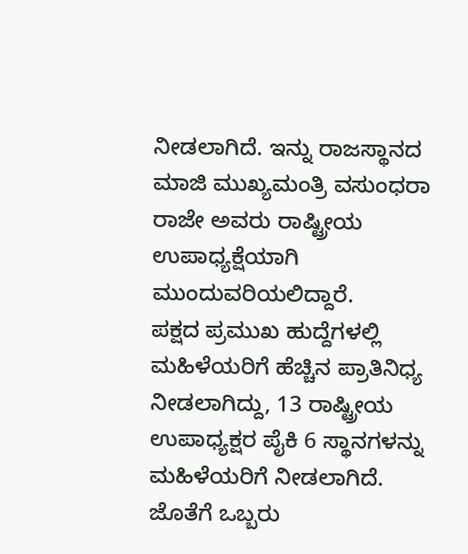ನೀಡಲಾಗಿದೆ. ಇನ್ನು ರಾಜಸ್ಥಾನದ ಮಾಜಿ ಮುಖ್ಯಮಂತ್ರಿ ವಸುಂಧರಾ ರಾಜೇ ಅವರು ರಾಷ್ಟ್ರೀಯ ಉಪಾಧ್ಯಕ್ಷೆಯಾಗಿ ಮುಂದುವರಿಯಲಿದ್ದಾರೆ.
ಪಕ್ಷದ ಪ್ರಮುಖ ಹುದ್ದೆಗಳಲ್ಲಿ ಮಹಿಳೆಯರಿಗೆ ಹೆಚ್ಚಿನ ಪ್ರಾತಿನಿಧ್ಯ ನೀಡಲಾಗಿದ್ದು, 13 ರಾಷ್ಟ್ರೀಯ ಉಪಾಧ್ಯಕ್ಷರ ಪೈಕಿ 6 ಸ್ಥಾನಗಳನ್ನು ಮಹಿಳೆಯರಿಗೆ ನೀಡಲಾಗಿದೆ. ಜೊತೆಗೆ ಒಬ್ಬರು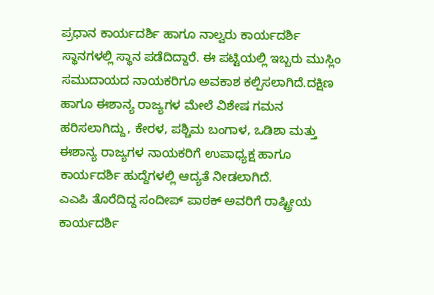ಪ್ರಧಾನ ಕಾರ್ಯದರ್ಶಿ ಹಾಗೂ ನಾಲ್ವರು ಕಾರ್ಯದರ್ಶಿ ಸ್ಥಾನಗಳಲ್ಲಿ ಸ್ಥಾನ ಪಡೆದಿದ್ದಾರೆ. ಈ ಪಟ್ಟಿಯಲ್ಲಿ ಇಬ್ಬರು ಮುಸ್ಲಿಂ ಸಮುದಾಯದ ನಾಯಕರಿಗೂ ಅವಕಾಶ ಕಲ್ಪಿಸಲಾಗಿದೆ.ದಕ್ಷಿಣ ಹಾಗೂ ಈಶಾನ್ಯ ರಾಜ್ಯಗಳ ಮೇಲೆ ವಿಶೇಷ ಗಮನ ಹರಿಸಲಾಗಿದ್ದು, ಕೇರಳ, ಪಶ್ಚಿಮ ಬಂಗಾಳ, ಒಡಿಶಾ ಮತ್ತು ಈಶಾನ್ಯ ರಾಜ್ಯಗಳ ನಾಯಕರಿಗೆ ಉಪಾಧ್ಯಕ್ಷ ಹಾಗೂ ಕಾರ್ಯದರ್ಶಿ ಹುದ್ದೆಗಳಲ್ಲಿ ಆದ್ಯತೆ ನೀಡಲಾಗಿದೆ.
ಎಎಪಿ ತೊರೆದಿದ್ದ ಸಂದೀಪ್ ಪಾಠಕ್ ಅವರಿಗೆ ರಾಷ್ಟ್ರೀಯ ಕಾರ್ಯದರ್ಶಿ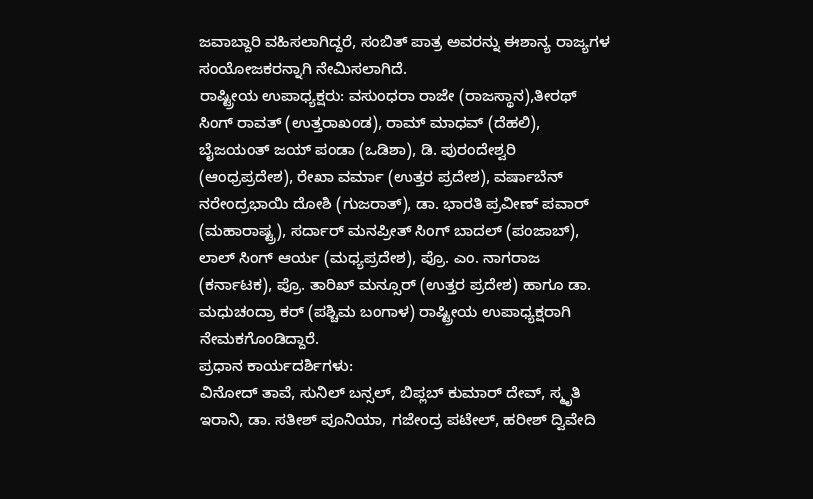ಜವಾಬ್ದಾರಿ ವಹಿಸಲಾಗಿದ್ದರೆ, ಸಂಬಿತ್ ಪಾತ್ರ ಅವರನ್ನು ಈಶಾನ್ಯ ರಾಜ್ಯಗಳ ಸಂಯೋಜಕರನ್ನಾಗಿ ನೇಮಿಸಲಾಗಿದೆ.
ರಾಷ್ಟ್ರೀಯ ಉಪಾಧ್ಯಕ್ಷರು: ವಸುಂಧರಾ ರಾಜೇ (ರಾಜಸ್ಥಾನ),ತೀರಥ್ ಸಿಂಗ್ ರಾವತ್ (ಉತ್ತರಾಖಂಡ), ರಾಮ್ ಮಾಧವ್ (ದೆಹಲಿ), ಬೈಜಯಂತ್ ಜಯ್ ಪಂಡಾ (ಒಡಿಶಾ), ಡಿ. ಪುರಂದೇಶ್ವರಿ (ಆಂಧ್ರಪ್ರದೇಶ), ರೇಖಾ ವರ್ಮಾ (ಉತ್ತರ ಪ್ರದೇಶ), ವರ್ಷಾಬೆನ್ ನರೇಂದ್ರಭಾಯಿ ದೋಶಿ (ಗುಜರಾತ್), ಡಾ. ಭಾರತಿ ಪ್ರವೀಣ್ ಪವಾರ್ (ಮಹಾರಾಷ್ಟ್ರ), ಸರ್ದಾರ್ ಮನಪ್ರೀತ್ ಸಿಂಗ್ ಬಾದಲ್ (ಪಂಜಾಬ್), ಲಾಲ್ ಸಿಂಗ್ ಆರ್ಯ (ಮಧ್ಯಪ್ರದೇಶ), ಪ್ರೊ. ಎಂ. ನಾಗರಾಜ (ಕರ್ನಾಟಕ), ಪ್ರೊ. ತಾರಿಖ್ ಮನ್ಸೂರ್ (ಉತ್ತರ ಪ್ರದೇಶ) ಹಾಗೂ ಡಾ. ಮಧುಚಂದ್ರಾ ಕರ್ (ಪಶ್ಚಿಮ ಬಂಗಾಳ) ರಾಷ್ಟ್ರೀಯ ಉಪಾಧ್ಯಕ್ಷರಾಗಿ ನೇಮಕಗೊಂಡಿದ್ದಾರೆ.
ಪ್ರಧಾನ ಕಾರ್ಯದರ್ಶಿಗಳು:
ವಿನೋದ್ ತಾವೆ, ಸುನಿಲ್ ಬನ್ಸಲ್, ಬಿಪ್ಲಬ್ ಕುಮಾರ್ ದೇವ್, ಸ್ಮೃತಿ ಇರಾನಿ, ಡಾ. ಸತೀಶ್ ಪೂನಿಯಾ, ಗಜೇಂದ್ರ ಪಟೇಲ್, ಹರೀಶ್ ದ್ವಿವೇದಿ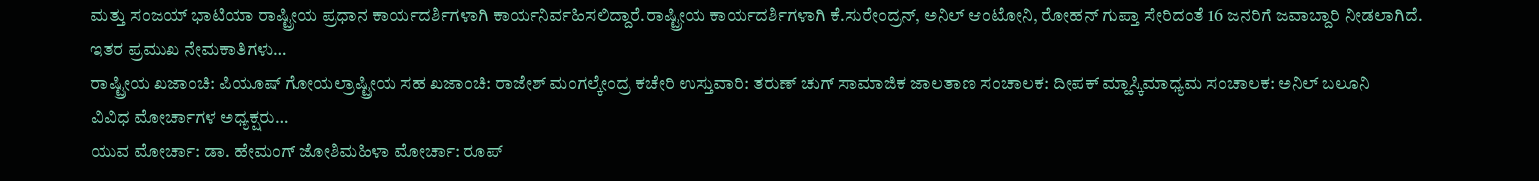ಮತ್ತು ಸಂಜಯ್ ಭಾಟಿಯಾ ರಾಷ್ಟ್ರೀಯ ಪ್ರಧಾನ ಕಾರ್ಯದರ್ಶಿಗಳಾಗಿ ಕಾರ್ಯನಿರ್ವಹಿಸಲಿದ್ದಾರೆ.ರಾಷ್ಟ್ರೀಯ ಕಾರ್ಯದರ್ಶಿಗಳಾಗಿ ಕೆ.ಸುರೇಂದ್ರನ್, ಅನಿಲ್ ಆಂಟೋನಿ, ರೋಹನ್ ಗುಪ್ತಾ ಸೇರಿದಂತೆ 16 ಜನರಿಗೆ ಜವಾಬ್ದಾರಿ ನೀಡಲಾಗಿದೆ.
ಇತರ ಪ್ರಮುಖ ನೇಮಕಾತಿಗಳು…
ರಾಷ್ಟ್ರೀಯ ಖಜಾಂಚಿ: ಪಿಯೂಷ್ ಗೋಯಲ್ರಾಷ್ಟ್ರೀಯ ಸಹ ಖಜಾಂಚಿ: ರಾಜೇಶ್ ಮಂಗಲ್ಕೇಂದ್ರ ಕಚೇರಿ ಉಸ್ತುವಾರಿ: ತರುಣ್ ಚುಗ್ ಸಾಮಾಜಿಕ ಜಾಲತಾಣ ಸಂಚಾಲಕ: ದೀಪಕ್ ಮ್ಹಾಸ್ಕಿಮಾಧ್ಯಮ ಸಂಚಾಲಕ: ಅನಿಲ್ ಬಲೂನಿ
ವಿವಿಧ ಮೋರ್ಚಾಗಳ ಅಧ್ಯಕ್ಷರು…
ಯುವ ಮೋರ್ಚಾ: ಡಾ. ಹೇಮಂಗ್ ಜೋಶಿಮಹಿಳಾ ಮೋರ್ಚಾ: ರೂಪ್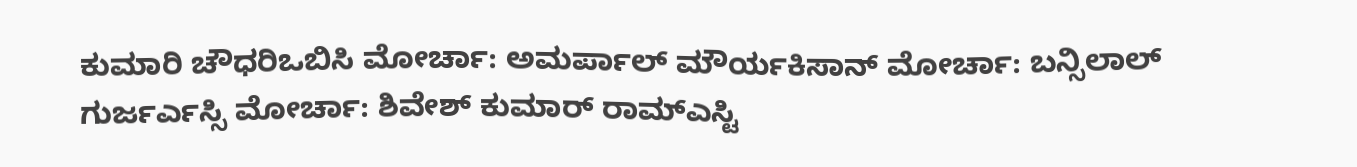ಕುಮಾರಿ ಚೌಧರಿಒಬಿಸಿ ಮೋರ್ಚಾ: ಅಮರ್ಪಾಲ್ ಮೌರ್ಯಕಿಸಾನ್ ಮೋರ್ಚಾ: ಬನ್ಸಿಲಾಲ್ ಗುರ್ಜರ್ಎಸ್ಸಿ ಮೋರ್ಚಾ: ಶಿವೇಶ್ ಕುಮಾರ್ ರಾಮ್ಎಸ್ಟಿ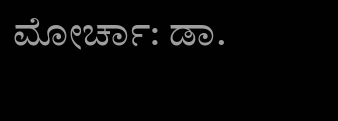ಮೋರ್ಚಾ: ಡಾ.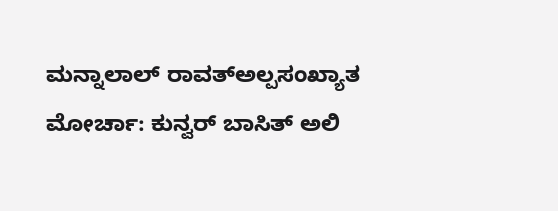ಮನ್ನಾಲಾಲ್ ರಾವತ್ಅಲ್ಪಸಂಖ್ಯಾತ ಮೋರ್ಚಾ: ಕುನ್ವರ್ ಬಾಸಿತ್ ಅಲಿ